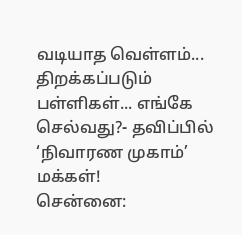வடியாத வெள்ளம்... திறக்கப்படும் பள்ளிகள்... எங்கே செல்வது?- தவிப்பில் ‘நிவாரண முகாம்’ மக்கள்!
சென்னை: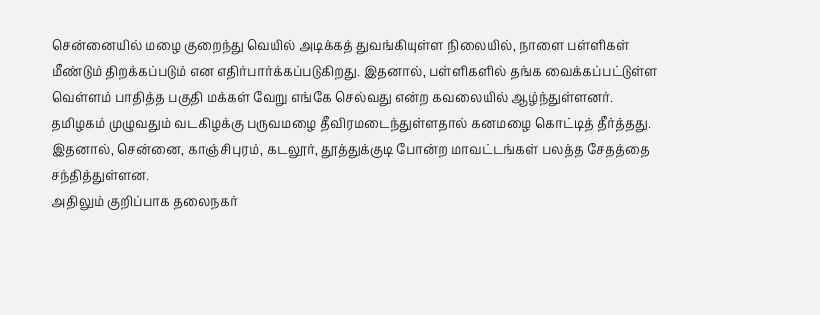சென்னையில் மழை குறைந்து வெயில் அடிக்கத் துவங்கியுள்ள நிலையில், நாளை பள்ளிகள் மீண்டும் திறக்கப்படும் என எதிர்பார்க்கப்படுகிறது. இதனால், பள்ளிகளில் தங்க வைக்கப்பட்டுள்ள வெள்ளம் பாதித்த பகுதி மக்கள் வேறு எங்கே செல்வது என்ற கவலையில் ஆழ்ந்துள்ளனர்.
தமிழகம் முழுவதும் வடகிழக்கு பருவமழை தீவிரமடைந்துள்ளதால் கனமழை கொட்டித் தீர்த்தது. இதனால், சென்னை, காஞ்சிபுரம், கடலூர், தூத்துக்குடி போன்ற மாவட்டங்கள் பலத்த சேதத்தை சந்தித்துள்ளன.
அதிலும் குறிப்பாக தலைநகர்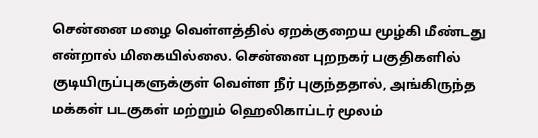சென்னை மழை வெள்ளத்தில் ஏறக்குறைய மூழ்கி மீண்டது என்றால் மிகையில்லை. சென்னை புறநகர் பகுதிகளில் குடியிருப்புகளுக்குள் வெள்ள நீர் புகுந்ததால், அங்கிருந்த மக்கள் படகுகள் மற்றும் ஹெலிகாப்டர் மூலம்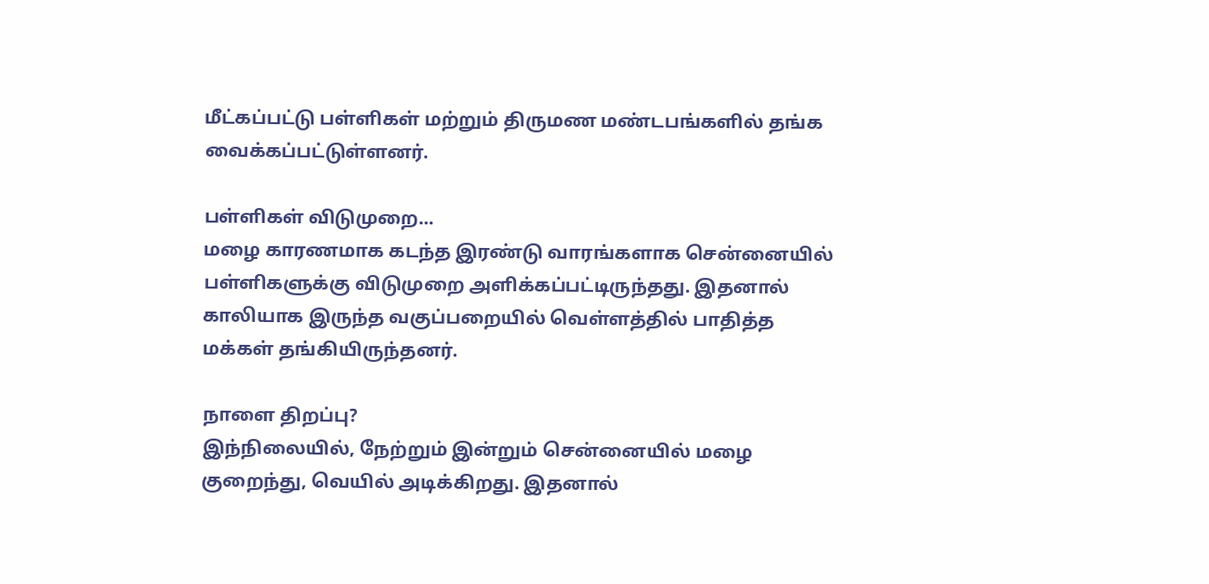மீட்கப்பட்டு பள்ளிகள் மற்றும் திருமண மண்டபங்களில் தங்க வைக்கப்பட்டுள்ளனர்.

பள்ளிகள் விடுமுறை...
மழை காரணமாக கடந்த இரண்டு வாரங்களாக சென்னையில் பள்ளிகளுக்கு விடுமுறை அளிக்கப்பட்டிருந்தது. இதனால் காலியாக இருந்த வகுப்பறையில் வெள்ளத்தில் பாதித்த மக்கள் தங்கியிருந்தனர்.

நாளை திறப்பு?
இந்நிலையில், நேற்றும் இன்றும் சென்னையில் மழை குறைந்து, வெயில் அடிக்கிறது. இதனால்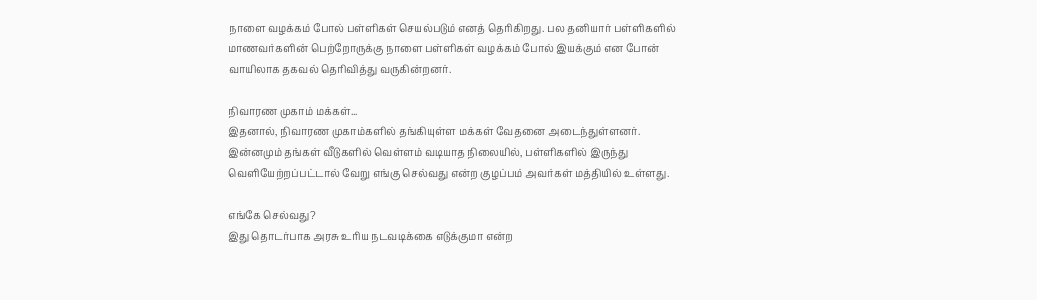நாளை வழக்கம் போல் பள்ளிகள் செயல்படும் எனத் தெரிகிறது. பல தனியார் பள்ளிகளில் மாணவர்களின் பெற்றோருக்கு நாளை பள்ளிகள் வழக்கம் போல் இயக்கும் என போன் வாயிலாக தகவல் தெரிவித்து வருகின்றனர்.

நிவாரண முகாம் மக்கள்...
இதனால், நிவாரண முகாம்களில் தங்கியுள்ள மக்கள் வேதனை அடைந்துள்ளனர். இன்னமும் தங்கள் வீடுகளில் வெள்ளம் வடியாத நிலையில், பள்ளிகளில் இருந்து வெளியேற்றப்பட்டால் வேறு எங்கு செல்வது என்ற குழப்பம் அவர்கள் மத்தியில் உள்ளது.

எங்கே செல்வது?
இது தொடர்பாக அரசு உரிய நடவடிக்கை எடுக்குமா என்ற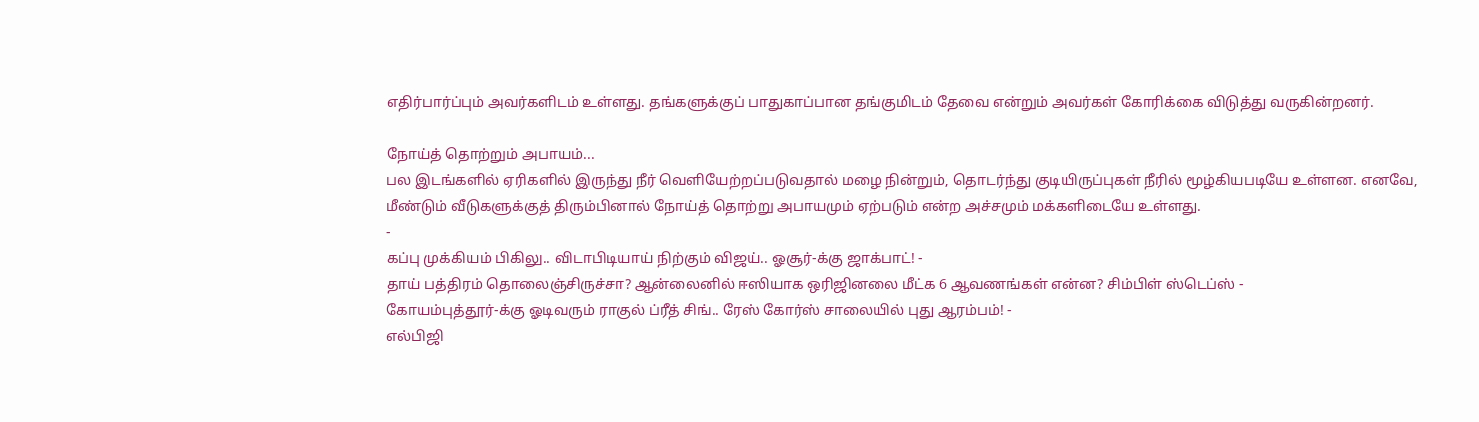எதிர்பார்ப்பும் அவர்களிடம் உள்ளது. தங்களுக்குப் பாதுகாப்பான தங்குமிடம் தேவை என்றும் அவர்கள் கோரிக்கை விடுத்து வருகின்றனர்.

நோய்த் தொற்றும் அபாயம்...
பல இடங்களில் ஏரிகளில் இருந்து நீர் வெளியேற்றப்படுவதால் மழை நின்றும், தொடர்ந்து குடியிருப்புகள் நீரில் மூழ்கியபடியே உள்ளன. எனவே, மீண்டும் வீடுகளுக்குத் திரும்பினால் நோய்த் தொற்று அபாயமும் ஏற்படும் என்ற அச்சமும் மக்களிடையே உள்ளது.
-
கப்பு முக்கியம் பிகிலு.. விடாபிடியாய் நிற்கும் விஜய்.. ஓசூர்-க்கு ஜாக்பாட்! -
தாய் பத்திரம் தொலைஞ்சிருச்சா? ஆன்லைனில் ஈஸியாக ஒரிஜினலை மீட்க 6 ஆவணங்கள் என்ன? சிம்பிள் ஸ்டெப்ஸ் -
கோயம்புத்தூர்-க்கு ஓடிவரும் ராகுல் ப்ரீத் சிங்.. ரேஸ் கோர்ஸ் சாலையில் புது ஆரம்பம்! -
எல்பிஜி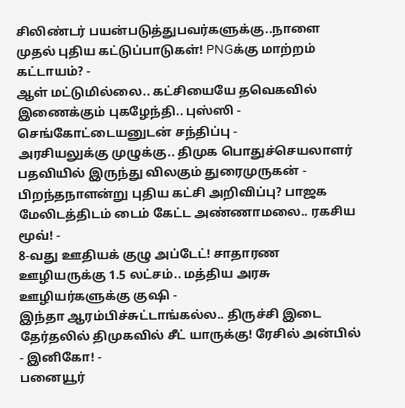சிலிண்டர் பயன்படுத்துபவர்களுக்கு..நாளை முதல் புதிய கட்டுப்பாடுகள்! PNGக்கு மாற்றம் கட்டாயம்? -
ஆள் மட்டுமில்லை.. கட்சியையே தவெகவில் இணைக்கும் புகழேந்தி.. புஸ்ஸி - செங்கோட்டையனுடன் சந்திப்பு -
அரசியலுக்கு முழுக்கு.. திமுக பொதுச்செயலாளர் பதவியில் இருந்து விலகும் துரைமுருகன் -
பிறந்தநாளன்று புதிய கட்சி அறிவிப்பு? பாஜக மேலிடத்திடம் டைம் கேட்ட அண்ணாமலை.. ரகசிய மூவ்! -
8-வது ஊதியக் குழு அப்டேட்! சாதாரண ஊழியருக்கு 1.5 லட்சம்.. மத்திய அரசு ஊழியர்களுக்கு குஷி -
இந்தா ஆரம்பிச்சுட்டாங்கல்ல.. திருச்சி இடை தேர்தலில் திமுகவில் சீட் யாருக்கு! ரேசில் அன்பில் - இனிகோ! -
பனையூர்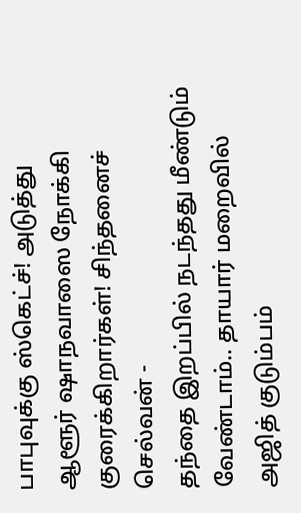பாபுவுக்கு ஸ்கெட்ச்! அடுத்து ஆளூர் ஷாநவாஸை நோக்கி குரைக்கிறார்கள்! சிந்தனைச் செல்வன் -
தந்தை இறப்பில் நடந்தது மீண்டும் வேண்டாம்.. தாயார் மறைவில் அஜித் குடும்பம்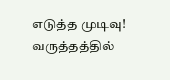எடுத்த முடிவு! வருத்தத்தில்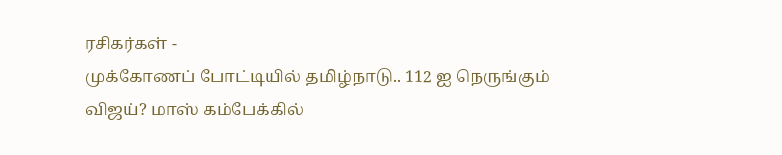ரசிகர்கள் -
முக்கோணப் போட்டியில் தமிழ்நாடு.. 112 ஐ நெருங்கும் விஜய்? மாஸ் கம்பேக்கில்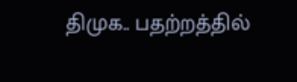திமுக.. பதற்றத்தில்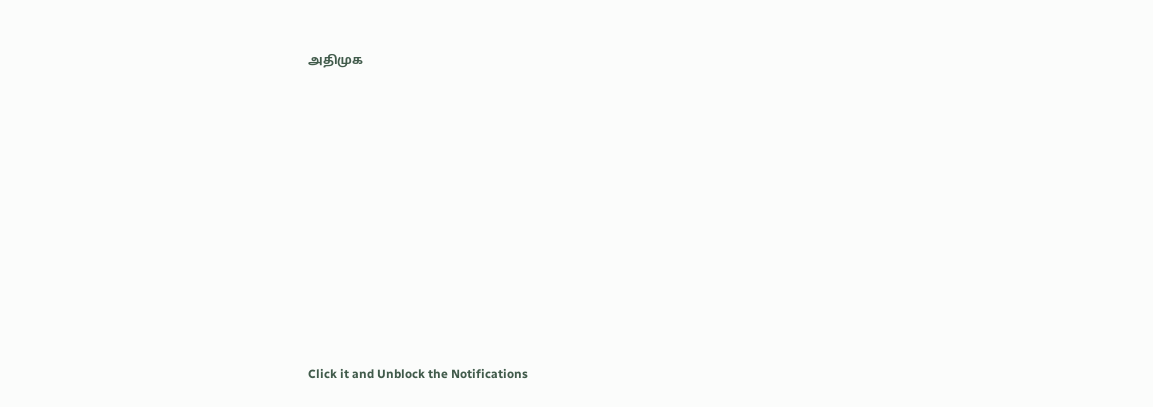அதிமுக












Click it and Unblock the Notifications